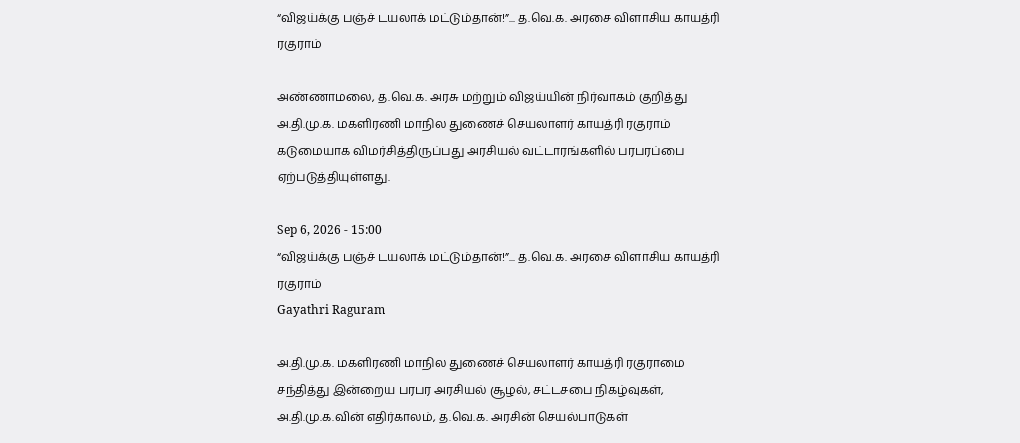“விஜய்க்கு பஞ்ச் டயலாக் மட்டும்தான்!”... த.வெ.க. அரசை விளாசிய காயத்ரி ரகுராம்

அண்ணாமலை, த.வெ.க. அரசு மற்றும் விஜய்யின் நிர்வாகம் குறித்து அ.தி.மு.க. மகளிரணி மாநில துணைச் செயலாளர் காயத்ரி ரகுராம் கடுமையாக விமர்சித்திருப்பது அரசியல் வட்டாரங்களில் பரபரப்பை ஏற்படுத்தியுள்ளது.

Sep 6, 2026 - 15:00
“விஜய்க்கு பஞ்ச் டயலாக் மட்டும்தான்!”... த.வெ.க. அரசை விளாசிய காயத்ரி ரகுராம்
Gayathri Raguram

அ.தி.மு.க. மகளிரணி மாநில துணைச் செயலாளர் காயத்ரி ரகுராமை சந்தித்து இன்றைய பரபர அரசியல் சூழல், சட்டசபை நிகழ்வுகள், அ.தி.மு.க.வின் எதிர்காலம், த.வெ.க. அரசின் செயல்பாடுகள்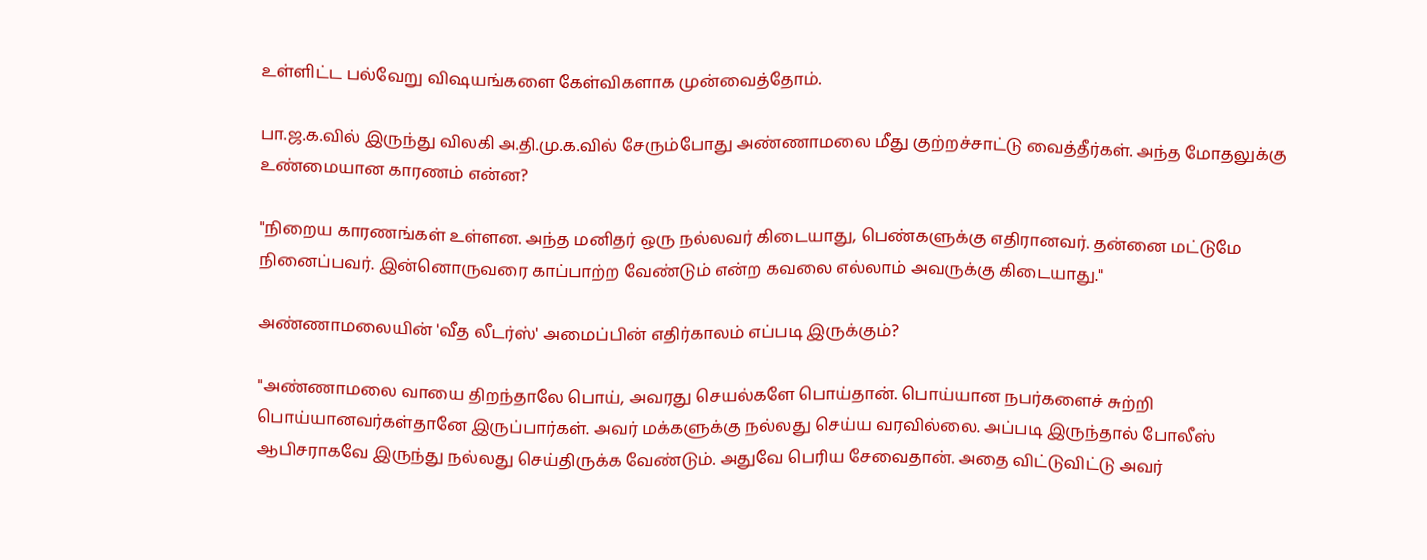உள்ளிட்ட பல்வேறு விஷயங்களை கேள்விகளாக முன்வைத்தோம்.

பா.ஜ.க.வில் இருந்து விலகி அ.தி.மு.க.வில் சேரும்போது அண்ணாமலை மீது குற்றச்சாட்டு வைத்தீர்கள். அந்த மோதலுக்கு உண்மையான காரணம் என்ன?

"நிறைய காரணங்கள் உள்ளன. அந்த மனிதர் ஒரு நல்லவர் கிடையாது, பெண்களுக்கு எதிரானவர். தன்னை மட்டுமே நினைப்பவர். இன்னொருவரை காப்பாற்ற வேண்டும் என்ற கவலை எல்லாம் அவருக்கு கிடையாது."

அண்ணாமலையின் 'வீத லீடர்ஸ்' அமைப்பின் எதிர்காலம் எப்படி இருக்கும்?

"அண்ணாமலை வாயை திறந்தாலே பொய், அவரது செயல்களே பொய்தான். பொய்யான நபர்களைச் சுற்றி பொய்யானவர்கள்தானே இருப்பார்கள். அவர் மக்களுக்கு நல்லது செய்ய வரவில்லை. அப்படி இருந்தால் போலீஸ் ஆபிசராகவே இருந்து நல்லது செய்திருக்க வேண்டும். அதுவே பெரிய சேவைதான். அதை விட்டுவிட்டு அவர்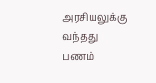அரசியலுக்கு வந்தது பணம்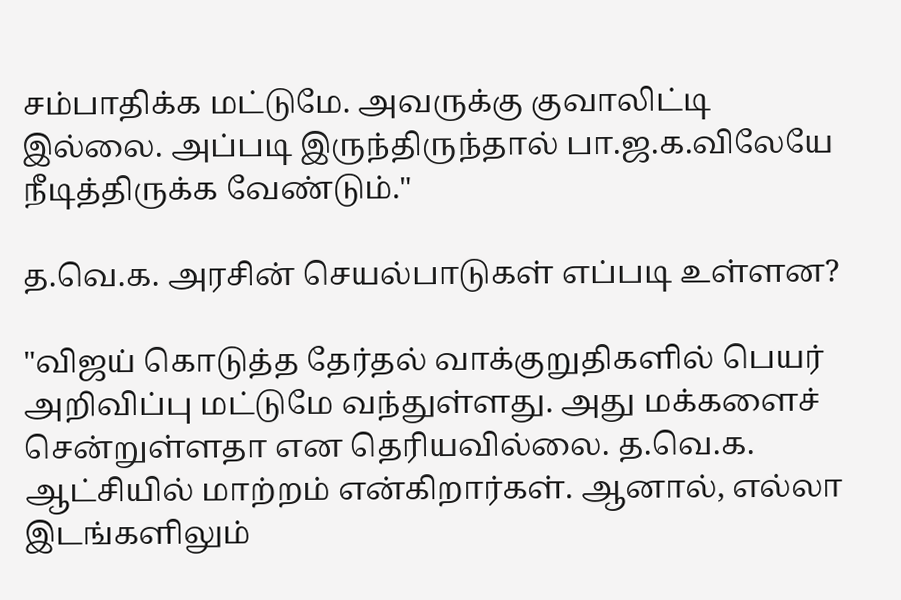சம்பாதிக்க மட்டுமே. அவருக்கு குவாலிட்டி இல்லை. அப்படி இருந்திருந்தால் பா.ஜ.க.விலேயே நீடித்திருக்க வேண்டும்."

த.வெ.க. அரசின் செயல்பாடுகள் எப்படி உள்ளன?

"விஜய் கொடுத்த தேர்தல் வாக்குறுதிகளில் பெயர் அறிவிப்பு மட்டுமே வந்துள்ளது. அது மக்களைச் சென்றுள்ளதா என தெரியவில்லை. த.வெ.க. ஆட்சியில் மாற்றம் என்கிறார்கள். ஆனால், எல்லா இடங்களிலும்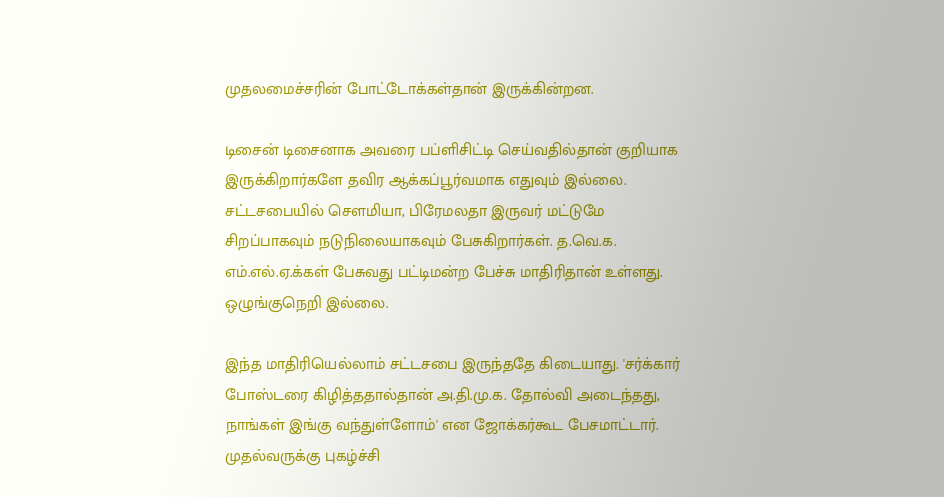முதலமைச்சரின் போட்டோக்கள்தான் இருக்கின்றன.

டிசைன் டிசைனாக அவரை பப்ளிசிட்டி செய்வதில்தான் குறியாக இருக்கிறார்களே தவிர ஆக்கப்பூர்வமாக எதுவும் இல்லை. சட்டசபையில் சௌமியா, பிரேமலதா இருவர் மட்டுமே சிறப்பாகவும் நடுநிலையாகவும் பேசுகிறார்கள். த.வெ.க. எம்.எல்.ஏ.க்கள் பேசுவது பட்டிமன்ற பேச்சு மாதிரிதான் உள்ளது. ஒழுங்குநெறி இல்லை.

இந்த மாதிரியெல்லாம் சட்டசபை இருந்ததே கிடையாது. 'சர்க்கார் போஸ்டரை கிழித்ததால்தான் அ.தி.மு.க. தோல்வி அடைந்தது, நாங்கள் இங்கு வந்துள்ளோம்' என ஜோக்கர்கூட பேசமாட்டார். முதல்வருக்கு புகழ்ச்சி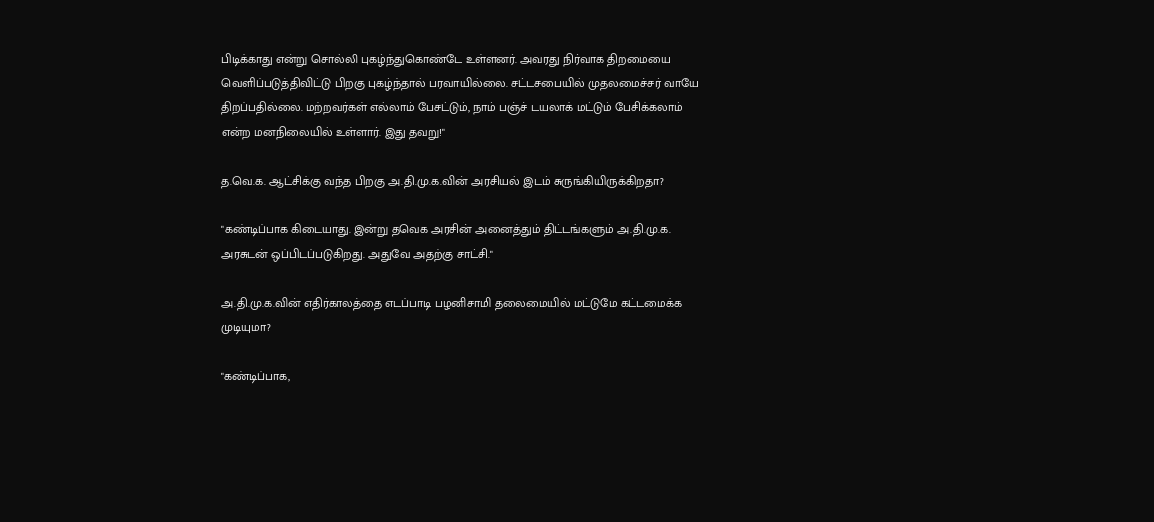பிடிக்காது என்று சொல்லி புகழ்ந்துகொண்டே உள்ளனர். அவரது நிர்வாக திறமையை வெளிப்படுத்திவிட்டு பிறகு புகழ்ந்தால் பரவாயில்லை. சட்டசபையில் முதலமைச்சர் வாயே திறப்பதில்லை. மற்றவர்கள் எல்லாம் பேசட்டும், நாம் பஞ்ச் டயலாக் மட்டும் பேசிக்கலாம் என்ற மனநிலையில் உள்ளார். இது தவறு!"

த.வெ.க. ஆட்சிக்கு வந்த பிறகு அ.தி.மு.க.வின் அரசியல் இடம் சுருங்கியிருக்கிறதா?

"கண்டிப்பாக கிடையாது. இன்று தவெக அரசின் அனைத்தும் திட்டங்களும் அ.தி.மு.க. அரசுடன் ஒப்பிடப்படுகிறது. அதுவே அதற்கு சாட்சி."

அ.தி.மு.க.வின் எதிர்காலத்தை எடப்பாடி பழனிசாமி தலைமையில் மட்டுமே கட்டமைக்க முடியுமா?

"கண்டிப்பாக,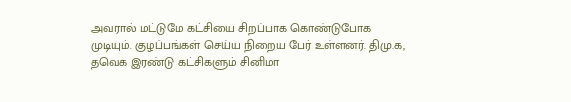அவரால் மட்டுமே கட்சியை சிறப்பாக கொண்டுபோக முடியும். குழப்பங்கள் செய்ய நிறைய பேர் உள்ளனர். திமு.க, தவெக இரண்டு கட்சிகளும் சினிமா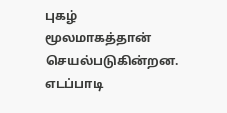புகழ் மூலமாகத்தான் செயல்படுகின்றன. எடப்பாடி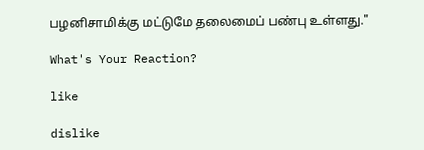பழனிசாமிக்கு மட்டுமே தலைமைப் பண்பு உள்ளது."

What's Your Reaction?

like

dislike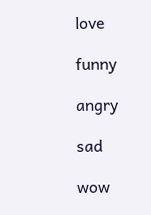love

funny

angry

sad

wow